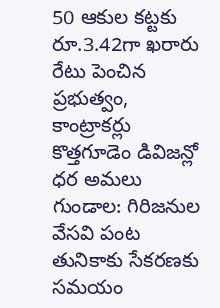50 ఆకుల కట్టకు
రూ.3.42గా ఖరారు
రేటు పెంచిన ప్రభుత్వం, కాంట్రాకర్లు
కొత్తగూడెం డివిజన్లో ధర అమలు
గుండాల: గిరిజనుల వేసవి పంట తునికాకు సేకరణకు సమయం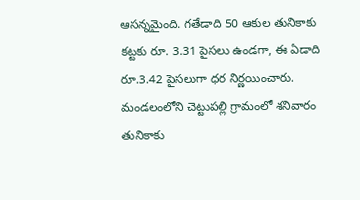ఆసన్నమైంది. గతేడాది 50 ఆకుల తునికాకు కట్టకు రూ. 3.31 పైసలు ఉండగా, ఈ ఏడాది రూ.3.42 పైసలుగా ధర నిర్ణయించారు. మండలంలోని చెట్టుపల్లి గ్రామంలో శనివారం తునికాకు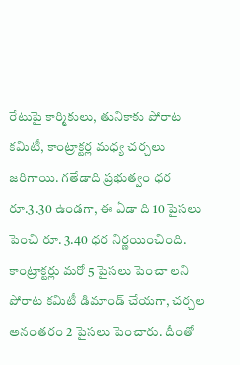రేటుపై కార్మికులు, తునికాకు పోరాట కమిటీ, కాంట్రాక్టర్ల మధ్య చర్చలు జరిగాయి. గతేడాది ప్రభుత్వం ధర రూ.3.30 ఉండగా, ఈ ఏడా ది 10 పైసలు పెంచి రూ. 3.40 ధర నిర్ణయించింది. కాంట్రాక్టర్లు మరో 5 పైసలు పెంచా లని పోరాట కమిటీ డిమాండ్ చేయగా, చర్చల అనంతరం 2 పైసలు పెంచారు. దీంతో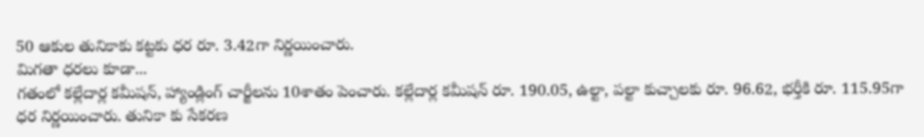50 ఆకుల తునికాకు కట్టకు ధర రూ. 3.42గా నిర్ణయించారు.
మిగతా ధరలు కూడా...
గతంలో కల్లేదార్ల కమీషన్, హ్యాండ్లింగ్ చార్జీలను 10శాతం పెంచారు. కల్లేదార్ల కమీషన్ రూ. 190.05, ఉల్టా, పల్టా కుచ్చాలకు రూ. 96.62, భర్తీకి రూ. 115.95గా ధర నిర్ణయించారు. తునికా కు సేకరణ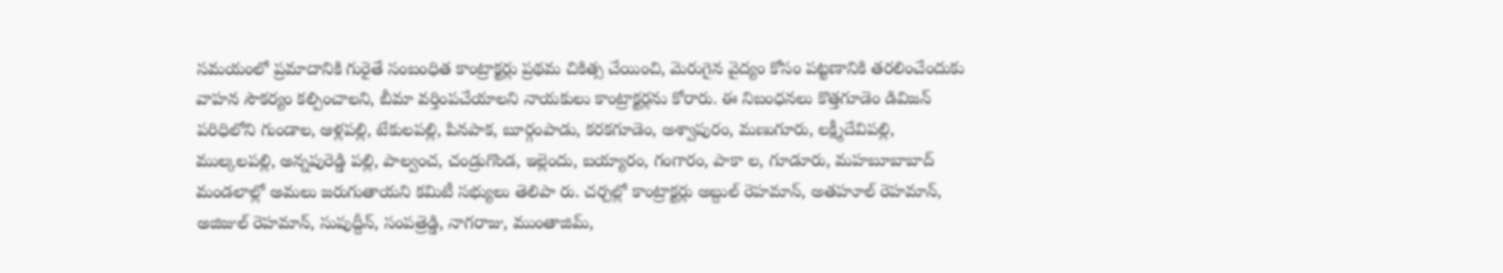సమయంలో ప్రమాదానికి గురైతే సంబంధిత కాంట్రాక్టర్లు ప్రథమ చికిత్స చేయించి, మెరుగైన వైద్యం కోసం పట్టణానికి తరలించేందుకు వాహన సౌకర్యం కల్పించాలని, బీమా వర్తింపచేయాలని నాయకులు కాంట్రాక్టర్లను కోరారు. ఈ నిబంధనలు కొత్తగూడెం డివిజన్ పరిధిలోని గుండాల, ఆళ్లపల్లి, టేకులపల్లి, పినపాక, బూర్గంపాడు, కరకగూడెం, అశ్వాపురం, మణుగూరు, లక్ష్మీదేవిపల్లి, ముల్కలపల్లి, అన్నపురెడ్డి పల్లి, పాల్వంచ, చండ్రుగొండ, ఇల్లెందు, బయ్యారం, గంగారం, పాకా ల, గూడూరు, మహబూబాబాద్ మండలాల్లో అమలు జరుగుతాయని కమిటీ సభ్యులు తెలిపా రు. చర్చల్లో కాంట్రాక్టర్లు అబ్దుల్ రెహమాన్, అతహూల్ రెహమాన్, అజిజుల్ రెహమాన్, సుపుద్దీన్, సంపత్రెడ్డి, నాగరాజు, ముంతాజిమ్,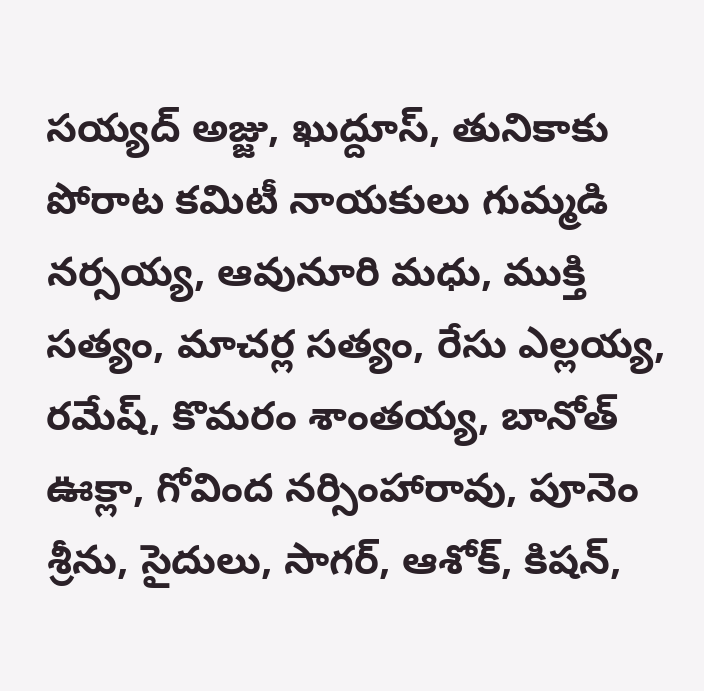సయ్యద్ అజ్జు, ఖుద్దూస్, తునికాకు పోరాట కమిటీ నాయకులు గుమ్మడి నర్సయ్య, ఆవునూరి మధు, ముక్తి సత్యం, మాచర్ల సత్యం, రేసు ఎల్లయ్య, రమేష్, కొమరం శాంతయ్య, బానోత్ ఊక్లా, గోవింద నర్సింహారావు, పూనెం శ్రీను, సైదులు, సాగర్, ఆశోక్, కిషన్,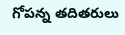గోపన్న తదితరులు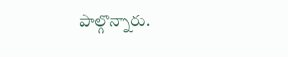పాల్గొన్నారు.